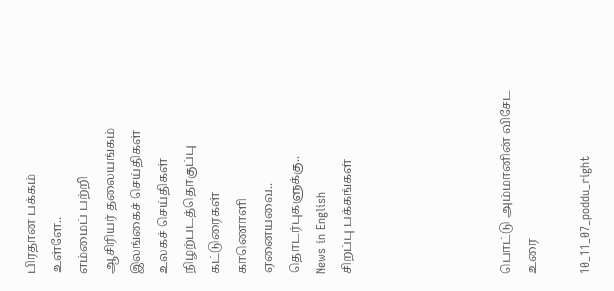பிரதான பக்கம்
உள்ளே..
எம்மைப் பற்றி
ஆசிரியர் தலையங்கம்
இலங்கைச் செய்திகள்
உலகச் செய்திகள்
நிழற்படத்தொகுப்பு
கட்டுரைகள்
காணொளி
ஏனையவை..
தொடர்புகளுக்கு..
News in English
சிறப்பு பக்கங்கள்





பொட்டு அம்மானின் விசேட உரை

10_11_07_poddu_right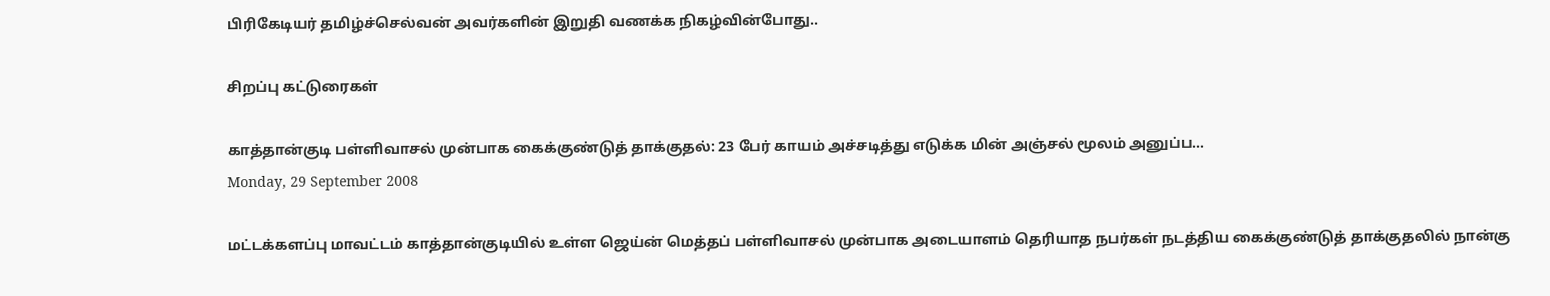பிரிகேடியர் தமிழ்ச்செல்வன் அவர்களின் இறுதி வணக்க நிகழ்வின்போது..

சிறப்பு கட்டுரைகள்

காத்தான்குடி பள்ளிவாசல் முன்பாக கைக்குண்டுத் தாக்குதல்: 23 பேர் காயம் அச்சடித்து எடுக்க மின் அஞ்சல் மூலம் அனுப்ப…
Monday, 29 September 2008

மட்டக்களப்பு மாவட்டம் காத்தான்குடியில் உள்ள ஜெய்ன் மெத்தப் பள்ளிவாசல் முன்பாக அடையாளம் தெரியாத நபர்கள் நடத்திய கைக்குண்டுத் தாக்குதலில் நான்கு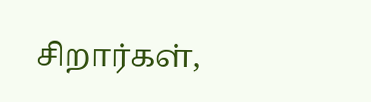சிறார்கள்,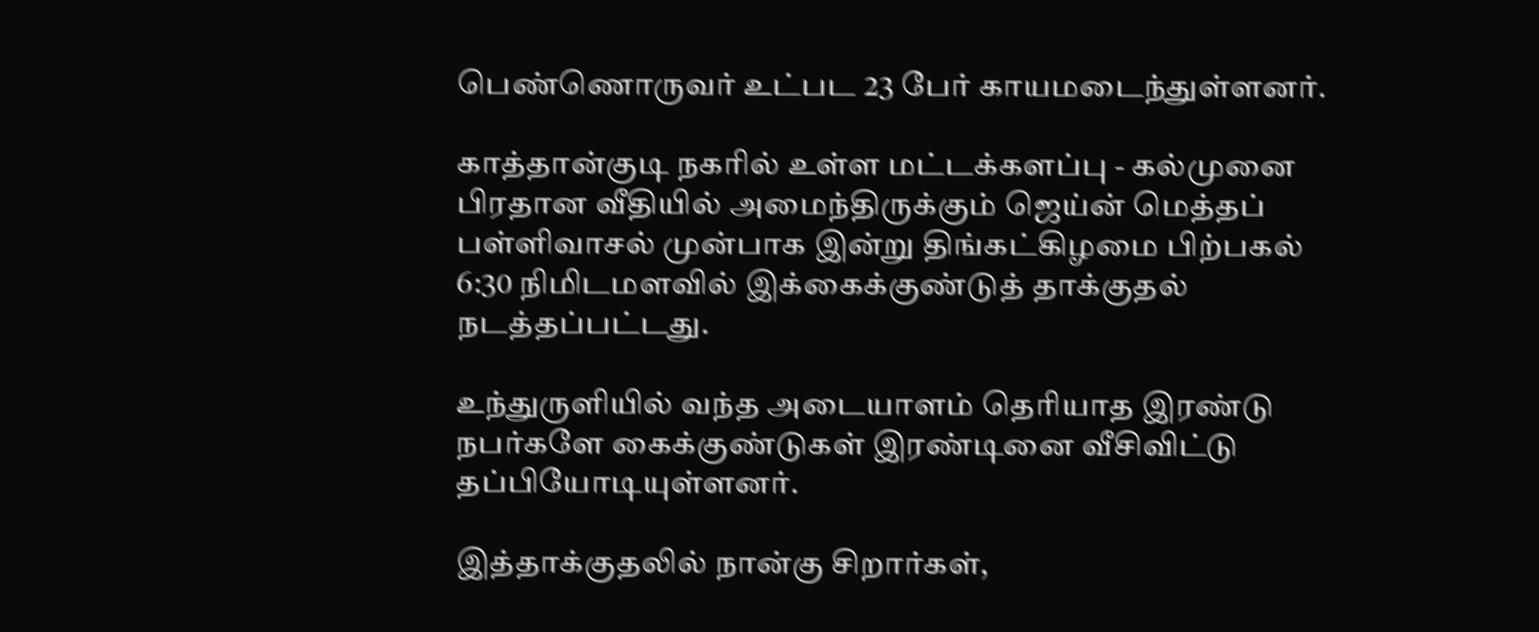பெண்ணொருவர் உட்பட 23 பேர் காயமடைந்துள்ளனர்.

காத்தான்குடி நகரில் உள்ள மட்டக்களப்பு - கல்முனை பிரதான வீதியில் அமைந்திருக்கும் ஜெய்ன் மெத்தப் பள்ளிவாசல் முன்பாக இன்று திங்கட்கிழமை பிற்பகல் 6:30 நிமிடமளவில் இக்கைக்குண்டுத் தாக்குதல் நடத்தப்பட்டது.

உந்துருளியில் வந்த அடையாளம் தெரியாத இரண்டு நபர்களே கைக்குண்டுகள் இரண்டினை வீசிவிட்டு தப்பியோடியுள்ளனர்.

இத்தாக்குதலில் நான்கு சிறார்கள்,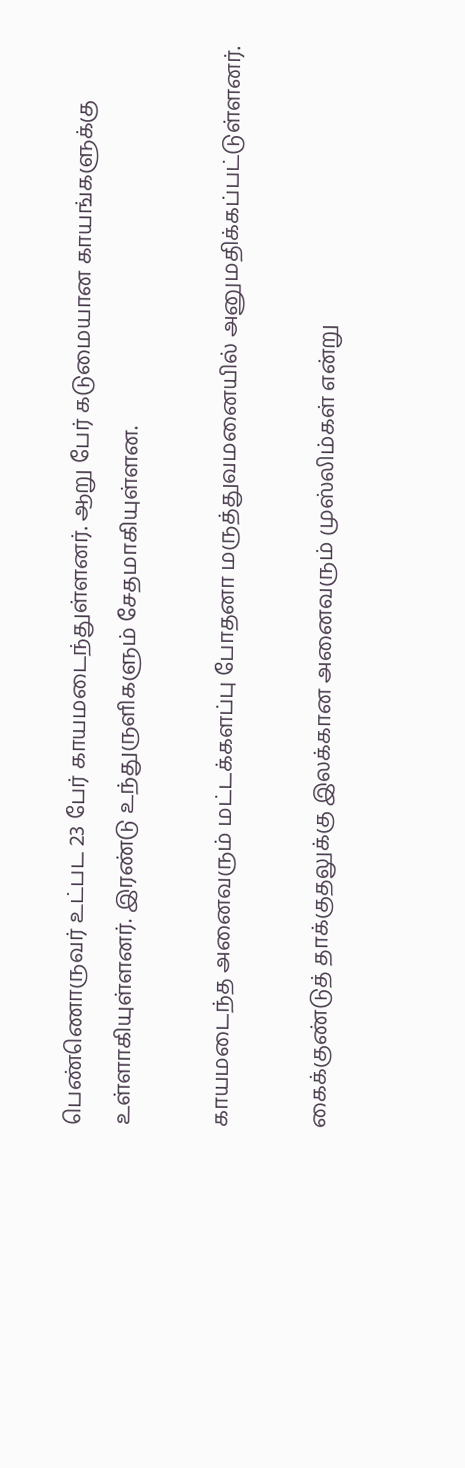பெண்ணொருவர் உட்பட 23 பேர் காயமடைந்துள்ளனர். ஆறு பேர் கடுமையான காயங்களுக்கு உள்ளாகியுள்ளனர். இரண்டு உந்துருளிகளும் சேதமாகியுள்ளன.

காயமடைந்த அனைவரும் மட்டக்களப்பு போதனா மருத்துவமனையில் அனுமதிக்கப்பட்டுள்ளனர்.

கைக்குண்டுத் தாக்குதலுக்கு இலக்கான அனைவரும் முஸ்லிம்கள் என்று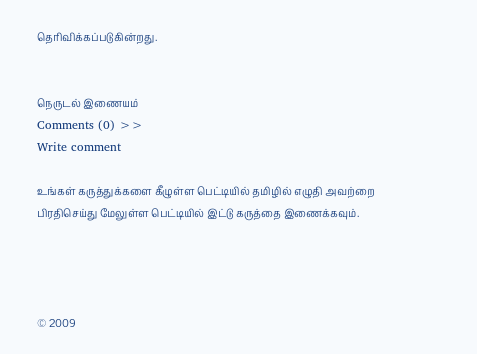தெரிவிக்கப்படுகின்றது.


நெருடல் இணையம்
Comments (0) >>
Write comment

உங்கள் கருத்துக்களை கீழுள்ள பெட்டியில் தமிழில் எழுதி அவற்றை பிரதிசெய்து மேலுள்ள பெட்டியில் இட்டு கருத்தை இணைக்கவும்.




© 2009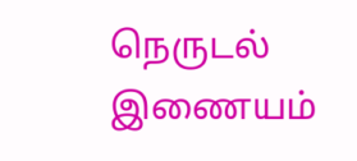நெருடல் இணையம்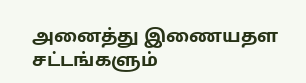அனைத்து இணையதள சட்டங்களும்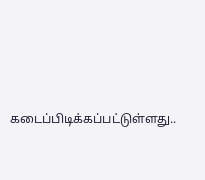கடைப்பிடிக்கப்பட்டுள்ளது..